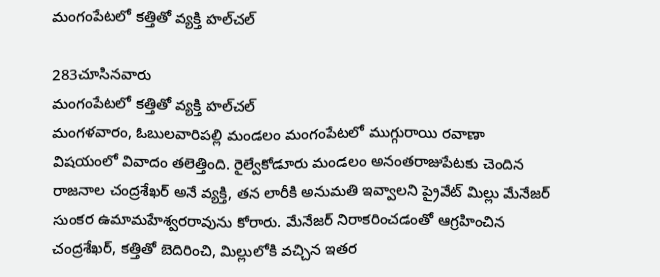మంగంపేటలో కత్తితో వ్యక్తి హల్‌చల్

283చూసినవారు
మంగంపేటలో కత్తితో వ్యక్తి హల్‌చల్
మంగళవారం, ఓబులవారిపల్లి మండలం మంగంపేటలో ముగ్గురాయి రవాణా విషయంలో వివాదం తలెత్తింది. రైల్వేకోడూరు మండలం అనంతరాజుపేటకు చెందిన రాజనాల చంద్రశేఖర్ అనే వ్యక్తి, తన లారీకి అనుమతి ఇవ్వాలని ప్రైవేట్ మిల్లు మేనేజర్ సుంకర ఉమామహేశ్వరరావును కోరారు. మేనేజర్ నిరాకరించడంతో ఆగ్రహించిన చంద్రశేఖర్, కత్తితో బెదిరించి, మిల్లులోకి వచ్చిన ఇతర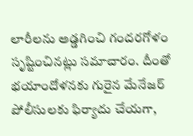లారీలను అడ్డగించి గందరగోళం సృష్టించినట్లు సమాచారం. దీంతో భయాందోళనకు గురైన మేనేజర్ పోలీసులకు ఫిర్యాదు చేయగా,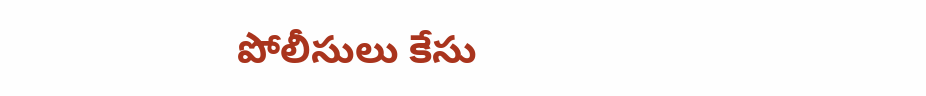పోలీసులు కేసు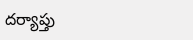దర్యాప్తు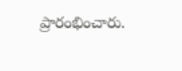ప్రారంభించారు.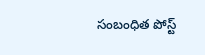సంబంధిత పోస్ట్